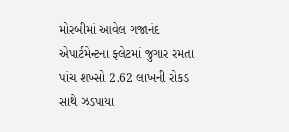મોરબીમાં આવેલ ગજાનંદ એપાર્ટમેન્ટના ફ્લેટમાં જુગાર રમતા પાંચ શખ્સો 2.62 લાખની રોકડ સાથે ઝડપાયા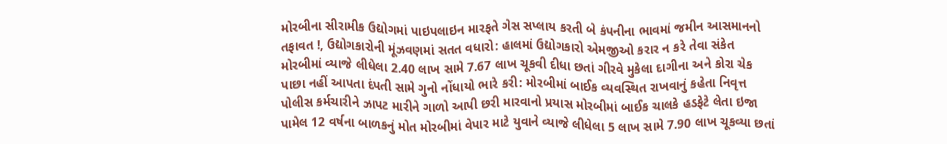મોરબીના સીરામીક ઉદ્યોગમાં પાઇપલાઇન મારફતે ગેસ સપ્લાય કરતી બે કંપનીના ભાવમાં જમીન આસમાનનો તફાવત !, ઉદ્યોગકારોની મૂંઝવણમાં સતત વધારો: હાલમાં ઉદ્યોગકારો એમજીઓ કરાર ન કરે તેવા સંકેત મોરબીમાં વ્યાજે લીધેલા 2.40 લાખ સામે 7.67 લાખ ચૂકવી દીધા છતાં ગીરવે મુકેલા દાગીના અને કોરા ચેક પાછા નહીં આપતા દંપતી સામે ગુનો નોંધાયો ભારે કરી: મોરબીમાં બાઈક વ્યવસ્થિત રાખવાનું કહેતા નિવૃત્ત પોલીસ કર્મચારીને ઝાપટ મારીને ગાળો આપી છરી મારવાનો પ્રયાસ મોરબીમાં બાઈક ચાલકે હડફેટે લેતા ઇજા પામેલ 12 વર્ષના બાળકનું મોત મોરબીમાં વેપાર માટે યુવાને વ્યાજે લીધેલા 5 લાખ સામે 7.90 લાખ ચૂકવ્યા છતાં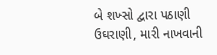બે શખ્સો દ્વારા પઠાણી ઉઘરાણી, મારી નાખવાની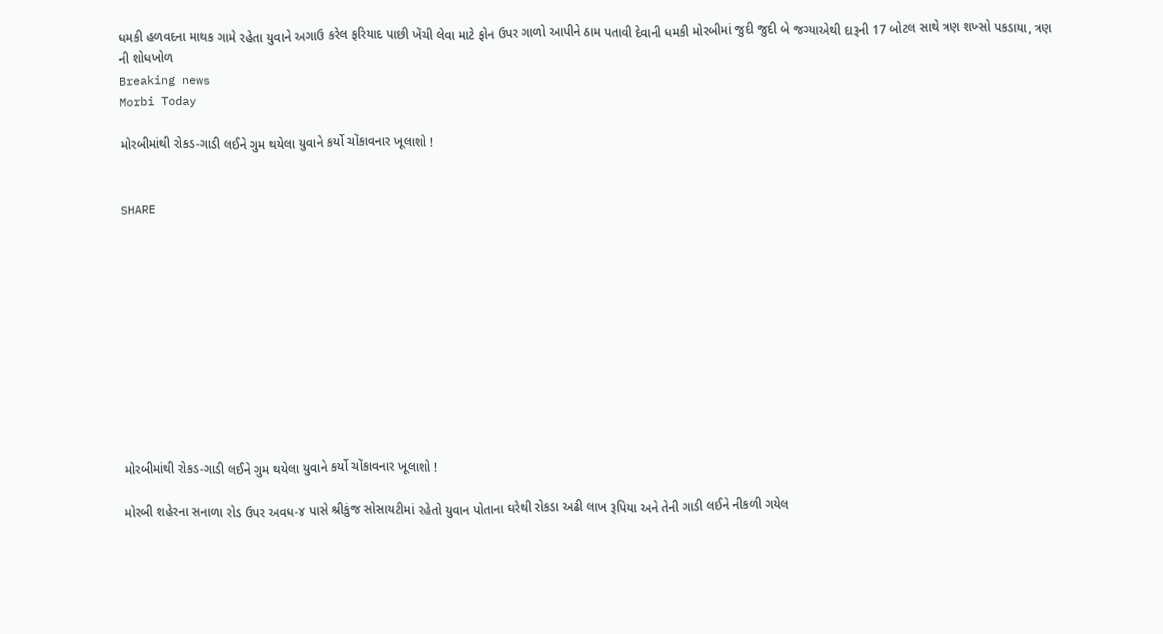ધમકી હળવદના માથક ગામે રહેતા યુવાને અગાઉ કરેલ ફરિયાદ પાછી ખેંચી લેવા માટે ફોન ઉપર ગાળો આપીને ઠામ પતાવી દેવાની ધમકી મોરબીમાં જુદી જુદી બે જગ્યાએથી દારૂની 17 બોટલ સાથે ત્રણ શખ્સો પકડાયા, ત્રણ ની શોધખોળ
Breaking news
Morbi Today

મોરબીમાંથી રોકડ-ગાડી લઈને ગુમ થયેલા યુવાને કર્યો ચોંકાવનાર ખૂલાશો !


SHARE











મોરબીમાંથી રોકડ-ગાડી લઈને ગુમ થયેલા યુવાને કર્યો ચોંકાવનાર ખૂલાશો !

મોરબી શહેરના સનાળા રોડ ઉપર અવધ-૪ પાસે શ્રીકુંજ સોસાયટીમાં રહેતો યુવાન પોતાના ઘરેથી રોકડા અઢી લાખ રૂપિયા અને તેની ગાડી લઈને નીકળી ગયેલ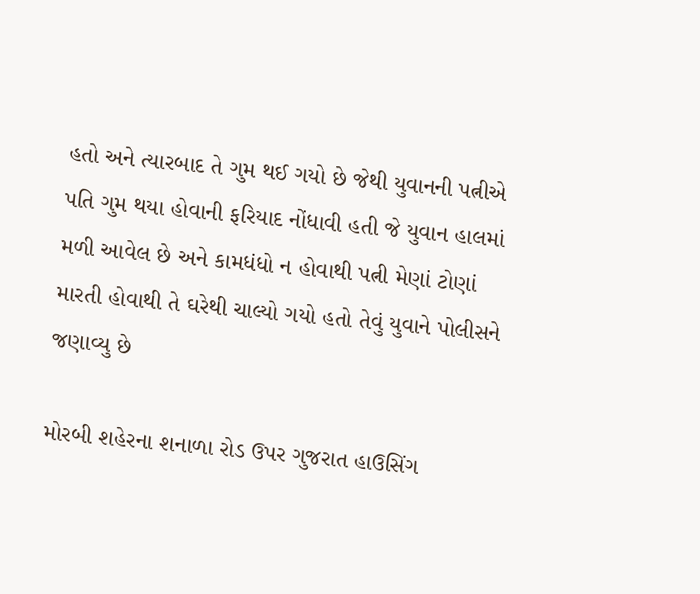હતો અને ત્યારબાદ તે ગુમ થઈ ગયો છે જેથી યુવાનની પત્નીએ પતિ ગુમ થયા હોવાની ફરિયાદ નોંધાવી હતી જે યુવાન હાલમાં મળી આવેલ છે અને કામધંધો ન હોવાથી પત્ની મેણાં ટોણાં મારતી હોવાથી તે ઘરેથી ચાલ્યો ગયો હતો તેવું યુવાને પોલીસને જણાવ્યુ છે

મોરબી શહેરના શનાળા રોડ ઉપર ગુજરાત હાઉસિંગ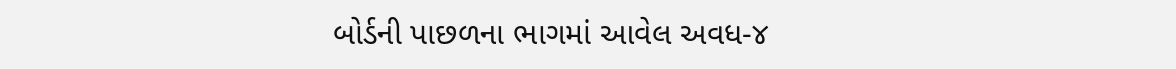બોર્ડની પાછળના ભાગમાં આવેલ અવધ-૪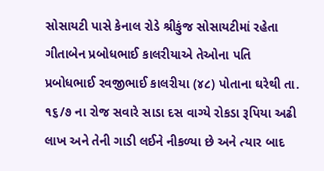સોસાયટી પાસે કેનાલ રોડે શ્રીકુંજ સોસાયટીમાં રહેતા ગીતાબેન પ્રબોધભાઈ કાલરીયાએ તેઓના પતિ પ્રબોધભાઈ રવજીભાઈ કાલરીયા (૪૮) પોતાના ઘરેથી તા. ૧૬/૭ ના રોજ સવારે સાડા દસ વાગ્યે રોકડા રૂપિયા અઢી લાખ અને તેની ગાડી લઈને નીકળ્યા છે અને ત્યાર બાદ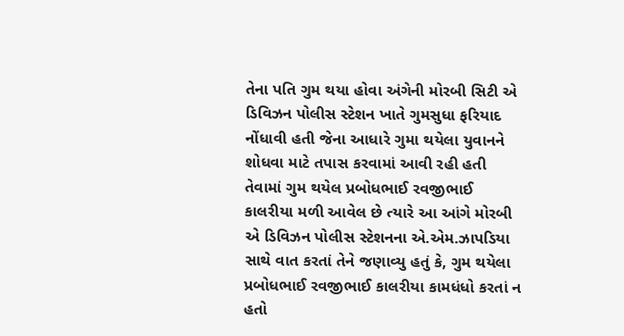તેના પતિ ગુમ થયા હોવા અંગેની મોરબી સિટી એ ડિવિઝન પોલીસ સ્ટેશન ખાતે ગુમસુધા ફરિયાદ નોંધાવી હતી જેના આધારે ગુમા થયેલા યુવાનને શોધવા માટે તપાસ કરવામાં આવી રહી હતી તેવામાં ગુમ થયેલ પ્રબોધભાઈ રવજીભાઈ કાલરીયા મળી આવેલ છે ત્યારે આ આંગે મોરબી એ ડિવિઝન પોલીસ સ્ટેશનના એ.એમ.ઝાપડિયા સાથે વાત કરતાં તેને જણાવ્યુ હતું કે, ગુમ થયેલા પ્રબોધભાઈ રવજીભાઈ કાલરીયા કામધંધો કરતાં ન હતો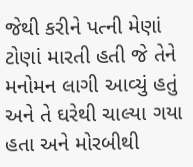જેથી કરીને પત્ની મેણાં ટોણાં મારતી હતી જે તેને મનોમન લાગી આવ્યું હતું અને તે ઘરેથી ચાલ્યા ગયા હતા અને મોરબીથી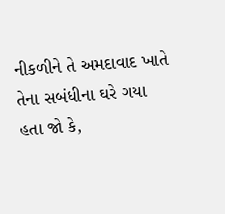નીકળીને તે અમદાવાદ ખાતે તેના સબંધીના ઘરે ગયા હતા જો કે,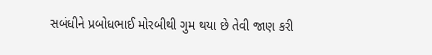સબંધીને પ્રબોધભાઈ મોરબીથી ગુમ થયા છે તેવી જાણ કરી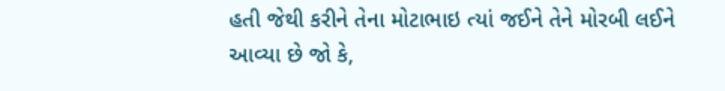હતી જેથી કરીને તેના મોટાભાઇ ત્યાં જઈને તેને મોરબી લઈને આવ્યા છે જો કે,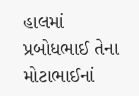હાલમાં પ્રબોધભાઈ તેના મોટાભાઈનાં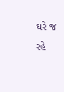ઘરે જ રહે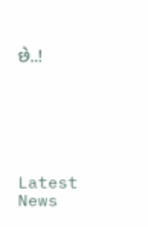છે..!






Latest News